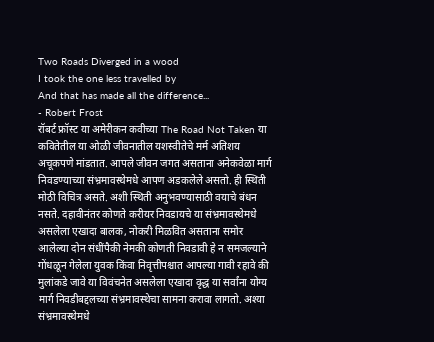Two Roads Diverged in a wood
I took the one less travelled by
And that has made all the difference...
- Robert Frost
रॉबर्ट फ्रॉस्ट या अमेरीकन कवीच्या The Road Not Taken या कवितेतील या ओळी जीवनातील यशस्वीतेचे मर्म अतिशय अचूकपणे मांडतात. आपले जीवन जगत असताना अनेकवेळा मार्ग निवडण्याच्या संभ्रमावस्थेमधे आपण अडकलेले असतो. ही स्थिती मोठी विचित्र असते. अशी स्थिती अनुभवण्यासाठी वयाचे बंधन नसते. दहावीनंतर कोणते करीयर निवडायचे या संभ्रमावस्थेमधे असलेला एखादा बालक, नोकरी मिळवित असताना समोर आलेल्या दोन संधींपैकी नेमकी कोणती निवडावी हे न समजल्याने गोंधळून गेलेला युवक किंवा निवृत्तीपश्चात आपल्या गावी रहावे की मुलांकडे जावे या विवंचनेत असलेला एखादा वृद्ध या सर्वांना योग्य मार्ग निवडीबद्दलच्या संभ्रमावस्थेचा सामना करावा लागतो. अश्या संभ्रमावस्थेमधे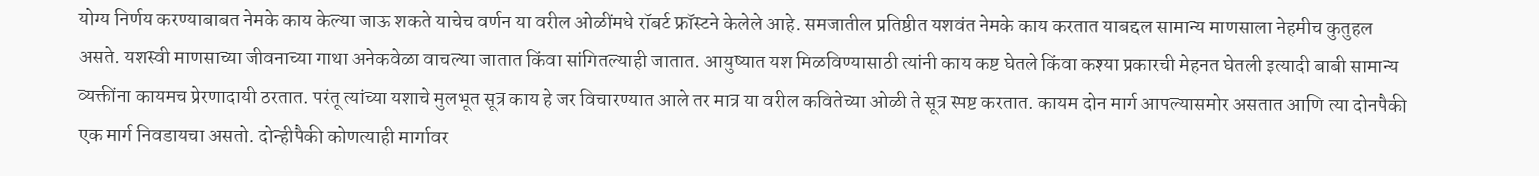योग्य निर्णय करण्याबाबत नेमके काय केल्या जाऊ शकते याचेच वर्णन या वरील ओळींमधे रॉबर्ट फ्रॉस्टने केलेले आहे. समजातील प्रतिष्ठीत यशवंत नेमके काय करतात याबद्दल सामान्य माणसाला नेहमीच कुतुहल असते. यशस्वी माणसाच्या जीवनाच्या गाथा अनेकवेळा वाचल्या जातात किंवा सांगितल्याही जातात. आयुष्यात यश मिळविण्यासाठी त्यांनी काय कष्ट घेतले किंवा कश्या प्रकारची मेहनत घेतली इत्यादी बाबी सामान्य व्यक्तींना कायमच प्रेरणादायी ठरतात. परंतू त्यांच्या यशाचे मुलभूत सूत्र काय हे जर विचारण्यात आले तर मात्र या वरील कवितेच्या ओळी ते सूत्र स्पष्ट करतात. कायम दोन मार्ग आपल्यासमोर असतात आणि त्या दोनपैकी एक मार्ग निवडायचा असतो. दोन्हीपैकी कोणत्याही मार्गावर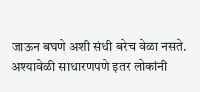जाऊन बघणे अशी संधी बरेच वेळा नसते. अश्यावेळी साधारणपणे इतर लोकांनी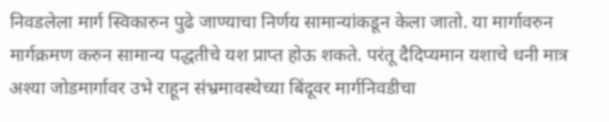निवडलेला मार्ग स्विकारुन पुढे जाण्याचा निर्णय सामान्यांकडून केला जातो. या मार्गावरुन मार्गक्रमण करुन सामान्य पद्धतीचे यश प्राप्त होऊ शकते. परंतू दैदिप्यमान यशाचे धनी मात्र अश्या जोडमार्गावर उभे राहून संभ्रमावस्थेच्या बिंदूवर मार्गनिवडीचा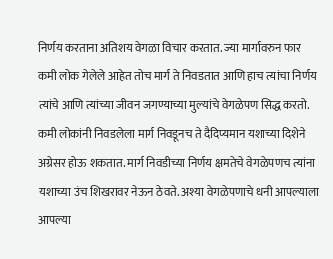निर्णय करताना अतिशय वेगळा विचार करतात. ज्या मार्गावरुन फार कमी लोक गेलेले आहेत तोच मार्ग ते निवडतात आणि हाच त्यांचा निर्णय त्यांचे आणि त्यांच्या जीवन जगण्याच्या मुल्यांचे वेगळेपण सिद्ध करतो. कमी लोकांनी निवडलेला मार्ग निवडूनच ते दैदिप्यमान यशाच्या दिशेने अग्रेसर होऊ शकतात. मार्ग निवडीच्या निर्णय क्षमतेचे वेगळेपणच त्यांना यशाच्या उंच शिखरावर नेऊन ठेवते. अश्या वेगळेपणाचे धनी आपल्याला आपल्या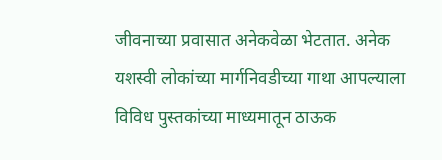जीवनाच्या प्रवासात अनेकवेळा भेटतात. अनेक यशस्वी लोकांच्या मार्गनिवडीच्या गाथा आपल्याला विविध पुस्तकांच्या माध्यमातून ठाऊक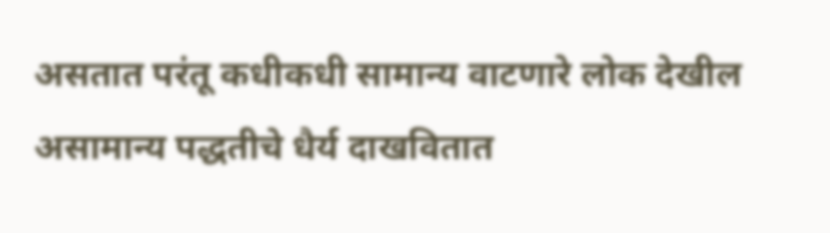असतात परंतू कधीकधी सामान्य वाटणारे लोक देखील असामान्य पद्धतीचे धैर्य दाखवितात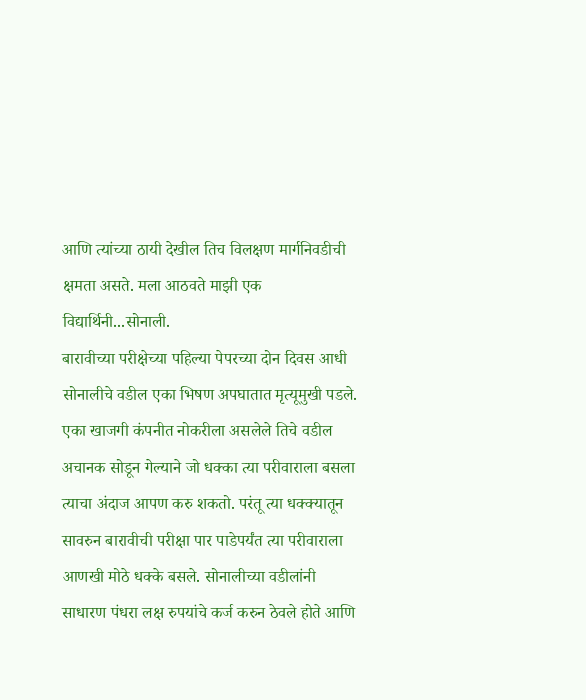आणि त्यांच्या ठायी देखील तिच विलक्षण मार्गनिवडीची क्षमता असते. मला आठवते माझी एक विद्यार्थिनी...सोनाली.
बारावीच्या परीक्षेच्या पहिल्या पेपरच्या दोन दिवस आधी सोनालीचे वडील एका भिषण अपघातात मृत्यूमुखी पडले. एका खाजगी कंपनीत नोकरीला असलेले तिचे वडील अचानक सोडून गेल्याने जो धक्का त्या परीवाराला बसला त्याचा अंदाज आपण करु शकतो. परंतू त्या धक्क्यातून सावरुन बारावीची परीक्षा पार पाडेपर्यंत त्या परीवाराला आणखी मोठे धक्के बसले. सोनालीच्या वडीलांनी साधारण पंधरा लक्ष रुपयांचे कर्ज करुन ठेवले होते आणि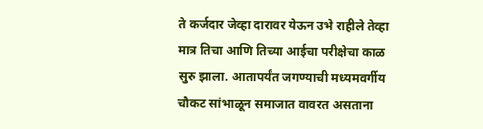ते कर्जदार जेव्हा दारावर येऊन उभे राहीले तेव्हा मात्र तिचा आणि तिच्या आईचा परीक्षेचा काळ सुरु झाला. आतापर्यंत जगण्याची मध्यमवर्गीय चौकट सांभाळून समाजात वावरत असताना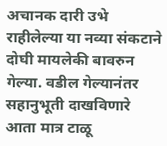अचानक दारी उभे राहीलेल्या या नव्या संकटाने दोघी मायलेकी बावरुन गेल्या. वडील गेल्यानंतर सहानुभूती दाखविणारे आता मात्र टाळू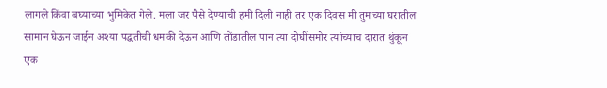लागले किंवा बघ्याच्या भुमिकेत गेले. मला जर पैसे देण्याची हमी दिली नाही तर एक दिवस मी तुमच्या घरातील सामान घेऊन जाईन अश्या पद्धतीची धमकी देऊन आणि तोंडातील पान त्या दोघींसमोर त्यांच्याच दारात थुंकून एक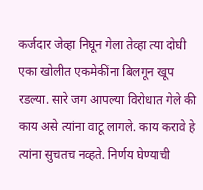कर्जदार जेव्हा निघून गेला तेव्हा त्या दोघी एका खोलीत एकमेकींना बिलगून खूप रडल्या. सारे जग आपल्या विरोधात गेले की काय असे त्यांना वाटू लागले. काय करावे हे त्यांना सुचतच नव्हते. निर्णय घेण्याची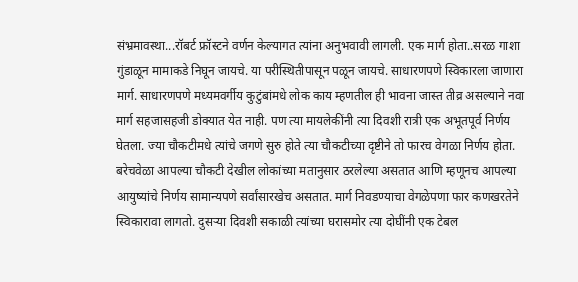संभ्रमावस्था...रॉबर्ट फ्रॉस्टने वर्णन केल्यागत त्यांना अनुभवावी लागली. एक मार्ग होता..सरळ गाशा गुंडाळून मामाकडे निघून जायचे. या परीस्थितीपासून पळून जायचे. साधारणपणे स्विकारला जाणारा मार्ग. साधारणपणे मध्यमवर्गीय कुटुंबांमधे लोक काय म्हणतील ही भावना जास्त तीव्र असल्याने नवा मार्ग सहजासहजी डोक्यात येत नाही. पण त्या मायलेकींनी त्या दिवशी रात्री एक अभूतपूर्व निर्णय घेतला. ज्या चौकटीमधे त्यांचे जगणे सुरु होते त्या चौकटीच्या दृष्टीने तो फारच वेगळा निर्णय होता. बरेचवेळा आपल्या चौकटी देखील लोकांच्या मतानुसार ठरलेल्या असतात आणि म्हणूनच आपल्या आयुष्यांचे निर्णय सामान्यपणे सर्वांसारखेच असतात. मार्ग निवडण्याचा वेगळेपणा फार कणखरतेने स्विकारावा लागतो. दुसऱ्या दिवशी सकाळी त्यांच्या घरासमोर त्या दोघींनी एक टेबल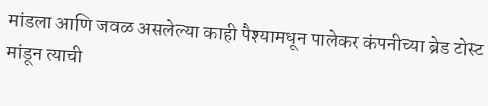मांडला आणि जवळ असलेल्या काही पैश्यामधून पालेकर कंपनीच्या ब्रेड टोस्ट मांडून त्याची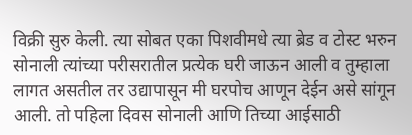विक्री सुरु केली. त्या सोबत एका पिशवीमधे त्या ब्रेड व टोस्ट भरुन सोनाली त्यांच्या परीसरातील प्रत्येक घरी जाऊन आली व तुम्हाला लागत असतील तर उद्यापासून मी घरपोच आणून देईन असे सांगून आली. तो पहिला दिवस सोनाली आणि तिच्या आईसाठी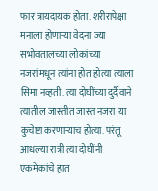फार त्रायदायक होता. शरीरापेक्षा मनाला होणाऱ्या वेदना ज्या सभोवतालच्या लोकांच्या नजरांमधून त्यांना होत होत्या त्याला सिमा नव्हती. त्या दोघींच्या दुर्दैवाने त्यातील जास्तीत जास्त नजरा या कुचेष्टा करणाऱ्याच होत्या. परंतू आधल्या रात्री त्या दोघींनी एकमेकांचे हात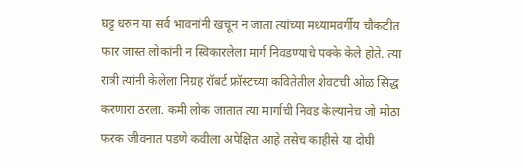घट्ट धरुन या सर्व भावनांनी खचून न जाता त्यांच्या मध्यामवर्गीय चौकटीत फार जास्त लोकांनी न स्विकारलेला मार्ग निवडण्याचे पक्के केले होते. त्या रात्री त्यांनी केलेला निग्रह रॉबर्ट फ्रॉस्टच्या कवितेतील शेवटची ओळ सिद्ध करणारा ठरला. कमी लोक जातात त्या मार्गाची निवड केल्यानेच जो मोठा फरक जीवनात पडणे कवीला अपेक्षित आहे तसेच काहीसे या दोघी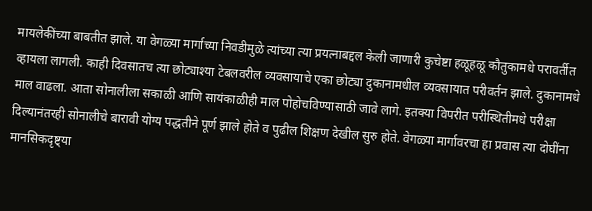मायलेकींच्या बाबतीत झाले. या वेगळ्या मार्गाच्या निवडीमुळे त्यांच्या त्या प्रयत्नाबद्दल केली जाणारी कुचेष्टा हळूहळू कौतुकामधे परावर्तीत व्हायला लागली. काही दिवसातच त्या छोट्याश्या टेबलवरील व्यवसायाचे एका छोट्या दुकानामधील व्यवसायात परीवर्तन झाले. दुकानामधे माल वाढला. आता सोनालीला सकाळी आणि सायंकाळीही माल पोहोचविण्यासाठी जावे लागे. इतक्या विपरीत परीस्थितीमधे परीक्षा दिल्यानंतरही सोनालीचे बारावी योग्य पद्धतीने पूर्ण झाले होते व पुढील शिक्षण देखील सुरु होते. वेगळ्या मार्गावरचा हा प्रवास त्या दोघींना मानसिकदृष्ट्या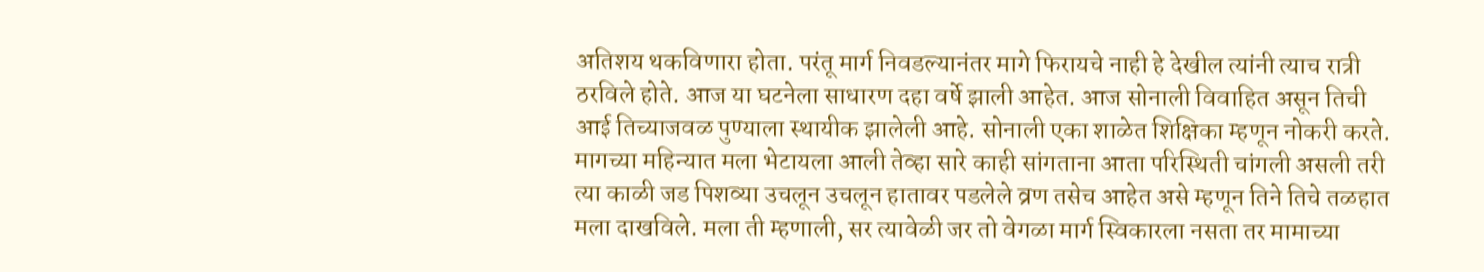अतिशय थकविणारा होता. परंतू मार्ग निवडल्यानंतर मागे फिरायचे नाही हे देखील त्यांनी त्याच रात्री ठरविले होते. आज या घटनेला साधारण दहा वर्षे झाली आहेत. आज सोनाली विवाहित असून तिची आई तिच्याजवळ पुण्याला स्थायीक झालेली आहे. सोनाली एका शाळेत शिक्षिका म्हणून नोकरी करते. मागच्या महिन्यात मला भेटायला आली तेव्हा सारे काही सांगताना आता परिस्थिती चांगली असली तरी त्या काळी जड पिशव्या उचलून उचलून हातावर पडलेले व्रण तसेच आहेत असे म्हणून तिने तिचे तळहात मला दाखविले. मला ती म्हणाली, सर त्यावेळी जर तो वेगळा मार्ग स्विकारला नसता तर मामाच्या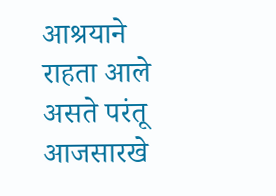आश्रयाने राहता आले असते परंतू आजसारखे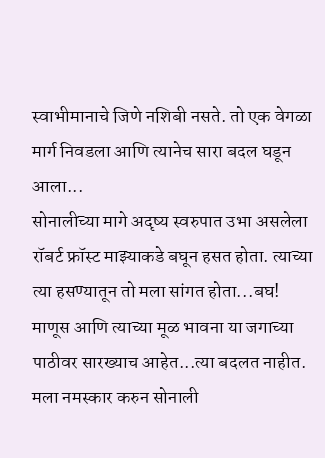स्वाभीमानाचे जिणे नशिबी नसते. तो एक वेगळा मार्ग निवडला आणि त्यानेच सारा बदल घडून आला...
सोनालीच्या मागे अदृष्य स्वरुपात उभा असलेला रॉबर्ट फ्रॉस्ट माझ्याकडे बघून हसत होता. त्याच्या त्या हसण्यातून तो मला सांगत होता...बघ! माणूस आणि त्याच्या मूळ भावना या जगाच्या पाठीवर सारख्याच आहेत...त्या बदलत नाहीत. मला नमस्कार करुन सोनाली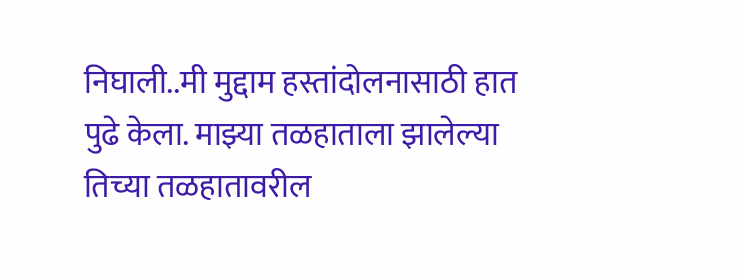निघाली..मी मुद्दाम हस्तांदोलनासाठी हात पुढे केला. माझ्या तळहाताला झालेल्या तिच्या तळहातावरील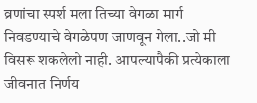व्रणांचा स्पर्श मला तिच्या वेगळा मार्ग निवडण्याचे वेगळेपण जाणवून गेला..जो मी विसरू शकलेलो नाही. आपल्यापैकी प्रत्येकाला जीवनात निर्णय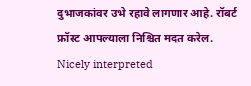दुभाजकांवर उभे रहावे लागणार आहे. रॉबर्ट फ्रॉस्ट आपल्याला निश्चित मदत करेल.
Nicely interpreted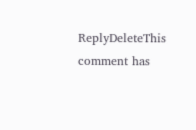ReplyDeleteThis comment has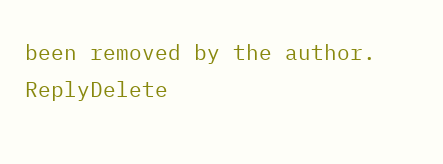been removed by the author.
ReplyDelete